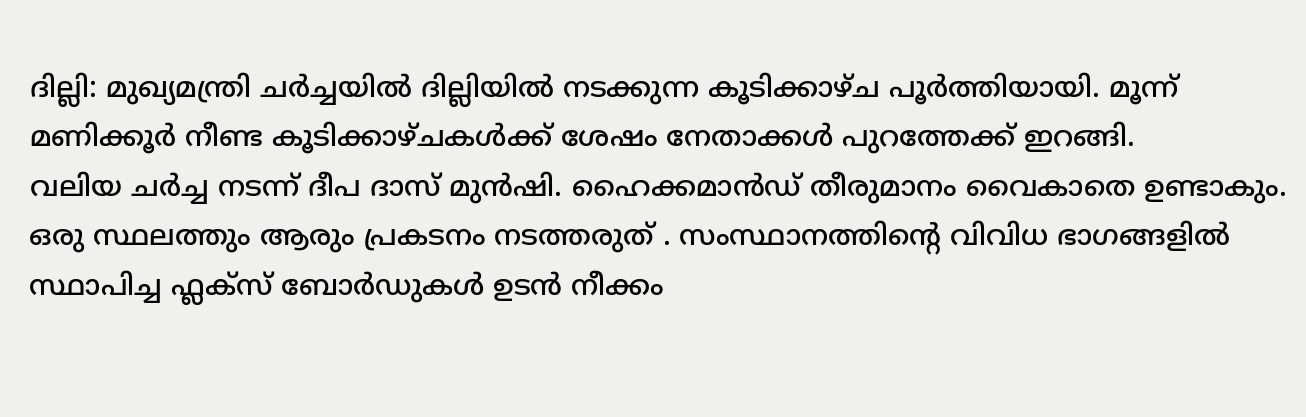ദില്ലി: മുഖ്യമന്ത്രി ചർച്ചയിൽ ദില്ലിയിൽ നടക്കുന്ന കൂടിക്കാഴ്ച പൂർത്തിയായി. മൂന്ന് മണിക്കൂർ നീണ്ട കൂടിക്കാഴ്ചകൾക്ക് ശേഷം നേതാക്കൾ പുറത്തേക്ക് ഇറങ്ങി.
വലിയ ചർച്ച നടന്ന് ദീപ ദാസ് മുൻഷി. ഹൈക്കമാൻഡ് തീരുമാനം വൈകാതെ ഉണ്ടാകും.
ഒരു സ്ഥലത്തും ആരും പ്രകടനം നടത്തരുത് . സംസ്ഥാനത്തിന്റെ വിവിധ ഭാഗങ്ങളിൽ സ്ഥാപിച്ച ഫ്ലക്സ് ബോർഡുകൾ ഉടൻ നീക്കം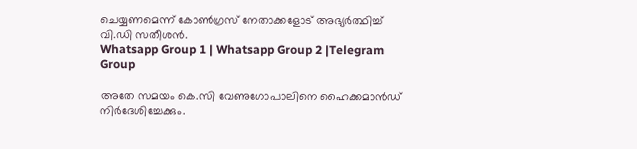ചെയ്യണമെന്ന് കോൺഗ്രസ് നേതാക്കളോട് അഭ്യർത്ഥിച്ച് വി.ഡി സതീശൻ.
Whatsapp Group 1 | Whatsapp Group 2 |Telegram Group

അതേ സമയം കെ.സി വേണുഗോപാലിനെ ഹൈക്കമാൻഡ് നിർദേശിച്ചേക്കും.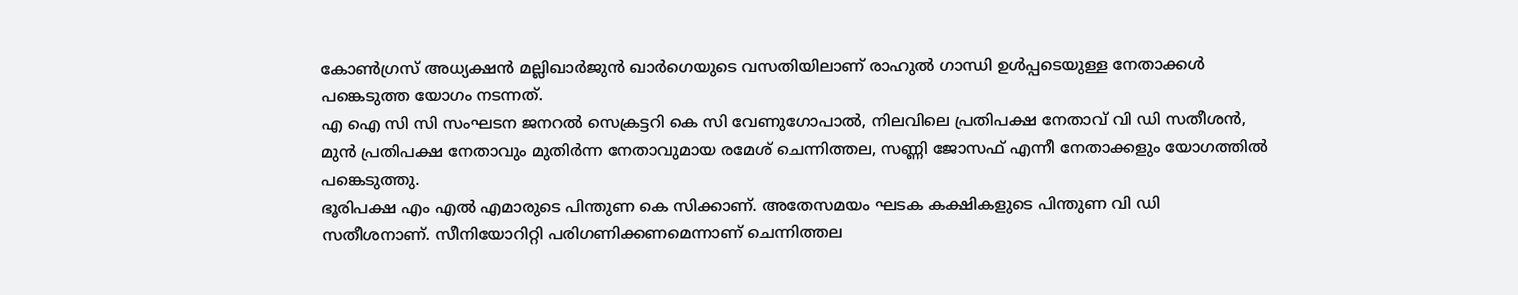കോൺഗ്രസ് അധ്യക്ഷൻ മല്ലിഖാർജുൻ ഖാർഗെയുടെ വസതിയിലാണ് രാഹുൽ ഗാന്ധി ഉൾപ്പടെയുള്ള നേതാക്കൾ പങ്കെടുത്ത യോഗം നടന്നത്.
എ ഐ സി സി സംഘടന ജനറൽ സെക്രട്ടറി കെ സി വേണുഗോപാൽ, നിലവിലെ പ്രതിപക്ഷ നേതാവ് വി ഡി സതീശൻ, മുൻ പ്രതിപക്ഷ നേതാവും മുതിർന്ന നേതാവുമായ രമേശ് ചെന്നിത്തല, സണ്ണി ജോസഫ് എന്നീ നേതാക്കളും യോഗത്തിൽ പങ്കെടുത്തു.
ഭൂരിപക്ഷ എം എൽ എമാരുടെ പിന്തുണ കെ സിക്കാണ്. അതേസമയം ഘടക കക്ഷികളുടെ പിന്തുണ വി ഡി സതീശനാണ്. സീനിയോറിറ്റി പരിഗണിക്കണമെന്നാണ് ചെന്നിത്തല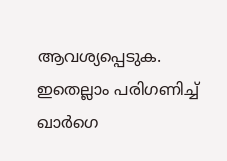ആവശ്യപ്പെടുക. ഇതെല്ലാം പരിഗണിച്ച് ഖാർഗെ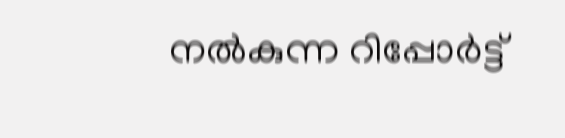നൽകുന്ന റിപ്പോർട്ട്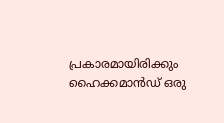പ്രകാരമായിരിക്കും ഹൈക്കമാൻഡ് ഒരു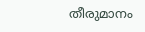തീരുമാനം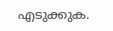എടുക്കുക.